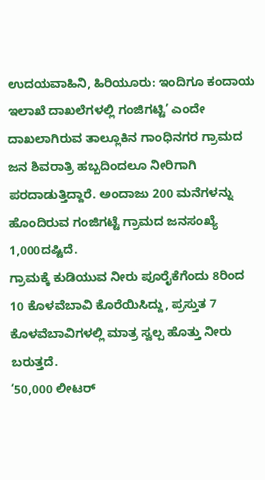ಉದಯವಾಹಿನಿ, ಹಿರಿಯೂರು: ಇಂದಿಗೂ ಕಂದಾಯ ಇಲಾಖೆ ದಾಖಲೆಗಳಲ್ಲಿ ಗಂಜಿಗಟ್ಟಿ’ ಎಂದೇ ದಾಖಲಾಗಿರುವ ತಾಲ್ಲೂಕಿನ ಗಾಂಧಿನಗರ ಗ್ರಾಮದ ಜನ ಶಿವರಾತ್ರಿ ಹಬ್ಬದಿಂದಲೂ ನೀರಿಗಾಗಿ ಪರದಾಡುತ್ತಿದ್ದಾರೆ. ಅಂದಾಜು 200 ಮನೆಗಳನ್ನು ಹೊಂದಿರುವ ಗಂಜಿಗಟ್ಟೆ ಗ್ರಾಮದ ಜನಸಂಖ್ಯೆ 1,000ದಷ್ಟಿದೆ.
ಗ್ರಾಮಕ್ಕೆ ಕುಡಿಯುವ ನೀರು ಪೂರೈಕೆಗೆಂದು 8ರಿಂದ 10 ಕೊಳವೆಬಾವಿ ಕೊರೆಯಿಸಿದ್ದು, ಪ್ರಸ್ತುತ 7 ಕೊಳವೆಬಾವಿಗಳಲ್ಲಿ ಮಾತ್ರ ಸ್ವಲ್ಪ ಹೊತ್ತು ನೀರು ಬರುತ್ತದೆ.
‘50,000 ಲೀಟರ್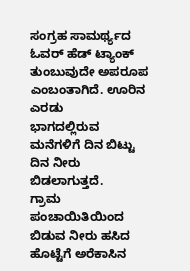ಸಂಗ್ರಹ ಸಾಮರ್ಥ್ಯದ ಓವರ್ ಹೆಡ್ ಟ್ಯಾಂಕ್ ತುಂಬುವುದೇ ಅಪರೂಪ ಎಂಬಂತಾಗಿದೆ. ಊರಿನ ಎರಡು
ಭಾಗದಲ್ಲಿರುವ ಮನೆಗಳಿಗೆ ದಿನ ಬಿಟ್ಟು ದಿನ ನೀರು ಬಿಡಲಾಗುತ್ತದೆ.
ಗ್ರಾಮ ಪಂಚಾಯಿತಿಯಿಂದ ಬಿಡುವ ನೀರು ಹಸಿದ ಹೊಟ್ಟೆಗೆ ಅರೆಕಾಸಿನ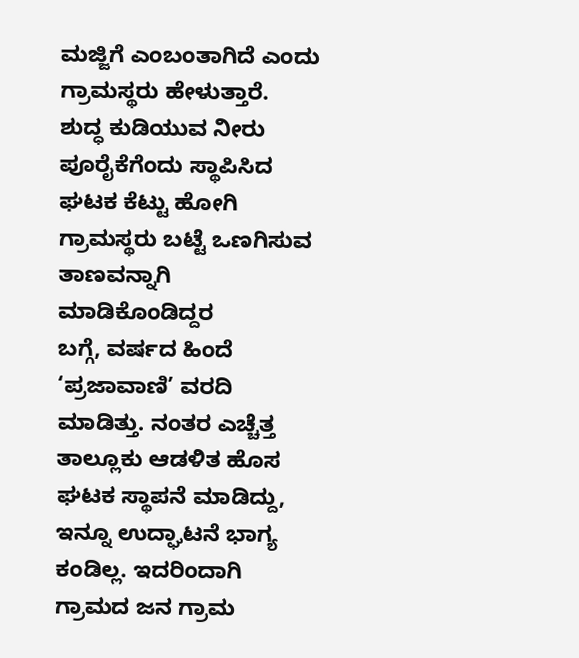ಮಜ್ಜಿಗೆ ಎಂಬಂತಾಗಿದೆ ಎಂದು ಗ್ರಾಮಸ್ಥರು ಹೇಳುತ್ತಾರೆ.
ಶುದ್ಧ ಕುಡಿಯುವ ನೀರು ಪೂರೈಕೆಗೆಂದು ಸ್ಥಾಪಿಸಿದ ಘಟಕ ಕೆಟ್ಟು ಹೋಗಿ ಗ್ರಾಮಸ್ಥರು ಬಟ್ಟೆ ಒಣಗಿಸುವ ತಾಣವನ್ನಾಗಿ ಮಾಡಿಕೊಂಡಿದ್ದರ
ಬಗ್ಗೆ, ವರ್ಷದ ಹಿಂದೆ ‘ಪ್ರಜಾವಾಣಿ’ ವರದಿ ಮಾಡಿತ್ತು. ನಂತರ ಎಚ್ಚೆತ್ತ ತಾಲ್ಲೂಕು ಆಡಳಿತ ಹೊಸ ಘಟಕ ಸ್ಥಾಪನೆ ಮಾಡಿದ್ದು, ಇನ್ನೂ ಉದ್ಘಾಟನೆ ಭಾಗ್ಯ ಕಂಡಿಲ್ಲ. ಇದರಿಂದಾಗಿ ಗ್ರಾಮದ ಜನ ಗ್ರಾಮ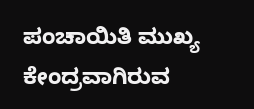ಪಂಚಾಯಿತಿ ಮುಖ್ಯ ಕೇಂದ್ರವಾಗಿರುವ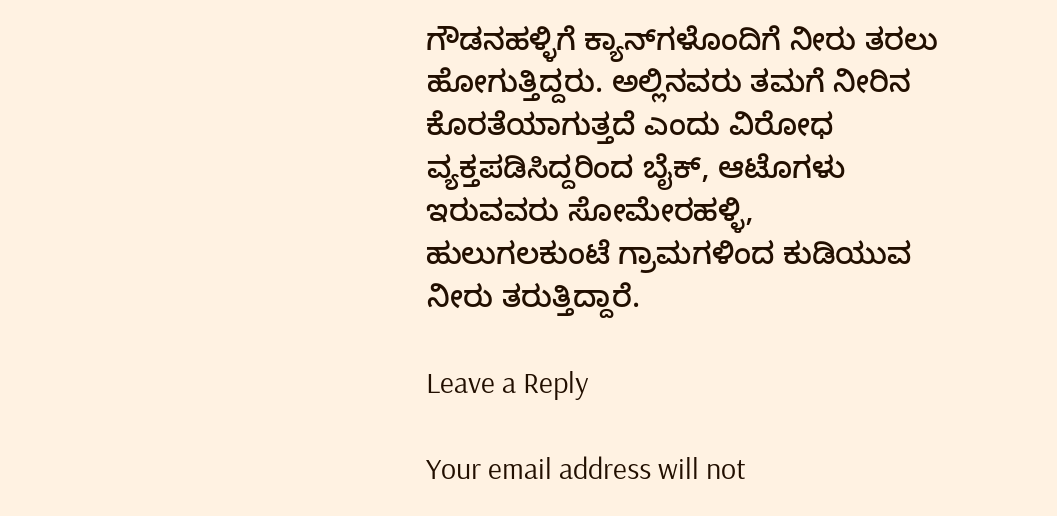ಗೌಡನಹಳ್ಳಿಗೆ ಕ್ಯಾನ್‌ಗಳೊಂದಿಗೆ ನೀರು ತರಲು ಹೋಗುತ್ತಿದ್ದರು. ಅಲ್ಲಿನವರು ತಮಗೆ ನೀರಿನ ಕೊರತೆಯಾಗುತ್ತದೆ ಎಂದು ವಿರೋಧ ವ್ಯಕ್ತಪಡಿಸಿದ್ದರಿಂದ ಬೈಕ್‌, ಆಟೊಗಳು ಇರುವವರು ಸೋಮೇರಹಳ್ಳಿ, ಹುಲುಗಲಕುಂಟೆ ಗ್ರಾಮಗಳಿಂದ ಕುಡಿಯುವ ನೀರು ತರುತ್ತಿದ್ದಾರೆ.

Leave a Reply

Your email address will not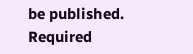be published. Required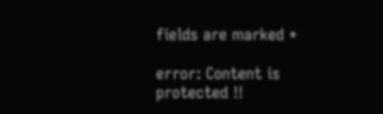fields are marked *

error: Content is protected !!